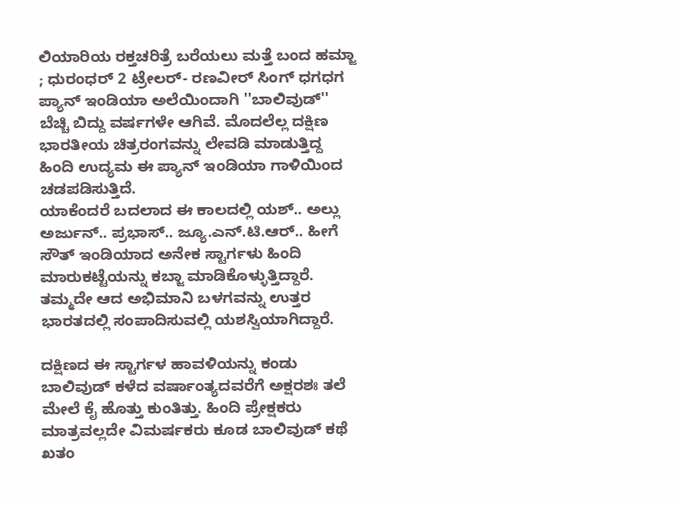ಲಿಯಾರಿಯ ರಕ್ತಚರಿತ್ರೆ ಬರೆಯಲು ಮತ್ತೆ ಬಂದ ಹಮ್ಜಾ ; ಧುರಂಧರ್ 2 ಟ್ರೇಲರ್- ರಣವೀರ್ ಸಿಂಗ್ ಧಗಧಗ
ಪ್ಯಾನ್ ಇಂಡಿಯಾ ಅಲೆಯಿಂದಾಗಿ ''ಬಾಲಿವುಡ್'' ಬೆಚ್ಚಿ ಬಿದ್ದು ವರ್ಷಗಳೇ ಆಗಿವೆ. ಮೊದಲೆಲ್ಲ ದಕ್ಷಿಣ ಭಾರತೀಯ ಚಿತ್ರರಂಗವನ್ನು ಲೇವಡಿ ಮಾಡುತ್ತಿದ್ದ ಹಿಂದಿ ಉದ್ಯಮ ಈ ಪ್ಯಾನ್ ಇಂಡಿಯಾ ಗಾಳಿಯಿಂದ ಚಡಪಡಿಸುತ್ತಿದೆ.
ಯಾಕೆಂದರೆ ಬದಲಾದ ಈ ಕಾಲದಲ್ಲಿ ಯಶ್.. ಅಲ್ಲು ಅರ್ಜುನ್.. ಪ್ರಭಾಸ್.. ಜ್ಯೂ.ಎನ್.ಟಿ.ಆರ್.. ಹೀಗೆ ಸೌತ್ ಇಂಡಿಯಾದ ಅನೇಕ ಸ್ಟಾರ್ಗಳು ಹಿಂದಿ ಮಾರುಕಟ್ಟೆಯನ್ನು ಕಬ್ಜಾ ಮಾಡಿಕೊಳ್ಳುತ್ತಿದ್ದಾರೆ. ತಮ್ಮದೇ ಆದ ಅಭಿಮಾನಿ ಬಳಗವನ್ನು ಉತ್ತರ ಭಾರತದಲ್ಲಿ ಸಂಪಾದಿಸುವಲ್ಲಿ ಯಶಸ್ವಿಯಾಗಿದ್ದಾರೆ.

ದಕ್ಷಿಣದ ಈ ಸ್ಟಾರ್ಗಳ ಹಾವಳಿಯನ್ನು ಕಂಡು ಬಾಲಿವುಡ್ ಕಳೆದ ವರ್ಷಾಂತ್ಯದವರೆಗೆ ಅಕ್ಷರಶಃ ತಲೆ ಮೇಲೆ ಕೈ ಹೊತ್ತು ಕುಂತಿತ್ತು. ಹಿಂದಿ ಪ್ರೇಕ್ಷಕರು ಮಾತ್ರವಲ್ಲದೇ ವಿಮರ್ಷಕರು ಕೂಡ ಬಾಲಿವುಡ್ ಕಥೆ ಖತಂ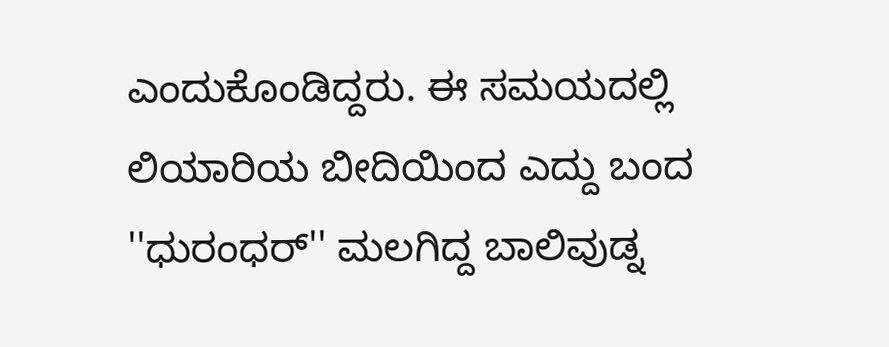ಎಂದುಕೊಂಡಿದ್ದರು. ಈ ಸಮಯದಲ್ಲಿ ಲಿಯಾರಿಯ ಬೀದಿಯಿಂದ ಎದ್ದು ಬಂದ ''ಧುರಂಧರ್'' ಮಲಗಿದ್ದ ಬಾಲಿವುಡ್ನ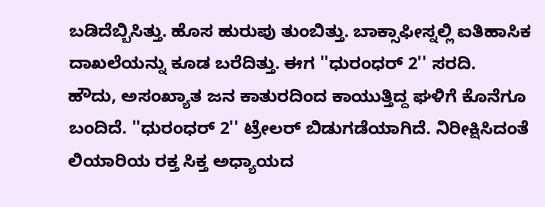ಬಡಿದೆಬ್ಬಿಸಿತ್ತು. ಹೊಸ ಹುರುಪು ತುಂಬಿತ್ತು. ಬಾಕ್ಸಾಫೀಸ್ನಲ್ಲಿ ಐತಿಹಾಸಿಕ ದಾಖಲೆಯನ್ನು ಕೂಡ ಬರೆದಿತ್ತು. ಈಗ ''ಧುರಂಧರ್ 2'' ಸರದಿ.
ಹೌದು, ಅಸಂಖ್ಯಾತ ಜನ ಕಾತುರದಿಂದ ಕಾಯುತ್ತಿದ್ದ ಘಳಿಗೆ ಕೊನೆಗೂ ಬಂದಿದೆ. ''ಧುರಂಧರ್ 2'' ಟ್ರೇಲರ್ ಬಿಡುಗಡೆಯಾಗಿದೆ. ನಿರೀಕ್ಷಿಸಿದಂತೆ ಲಿಯಾರಿಯ ರಕ್ತ ಸಿಕ್ತ ಅಧ್ಯಾಯದ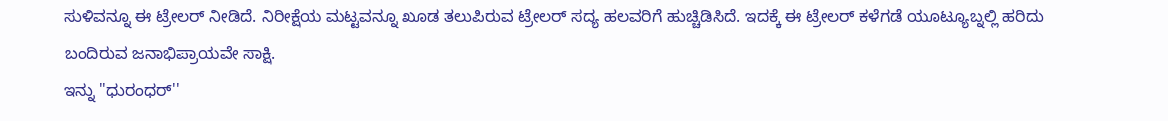ಸುಳಿವನ್ನೂ ಈ ಟ್ರೇಲರ್ ನೀಡಿದೆ. ನಿರೀಕ್ಷೆಯ ಮಟ್ಟವನ್ನೂ ಖೂಡ ತಲುಪಿರುವ ಟ್ರೇಲರ್ ಸದ್ಯ ಹಲವರಿಗೆ ಹುಚ್ಚಿಡಿಸಿದೆ. ಇದಕ್ಕೆ ಈ ಟ್ರೇಲರ್ ಕಳೆಗಡೆ ಯೂಟ್ಯೂಬ್ನಲ್ಲಿ ಹರಿದು ಬಂದಿರುವ ಜನಾಭಿಪ್ರಾಯವೇ ಸಾಕ್ಷಿ.
ಇನ್ನು ''ಧುರಂಧರ್''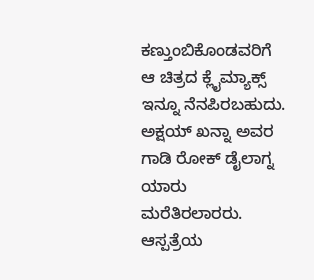ಕಣ್ತುಂಬಿಕೊಂಡವರಿಗೆ ಆ ಚಿತ್ರದ ಕ್ಲೈಮ್ಯಾಕ್ಸ್ ಇನ್ನೂ ನೆನಪಿರಬಹುದು. ಅಕ್ಷಯ್ ಖನ್ನಾ ಅವರ ಗಾಡಿ ರೋಕ್ ಡೈಲಾಗ್ನ ಯಾರು ಮರೆತಿರಲಾರರು. ಆಸ್ಪತ್ರೆಯ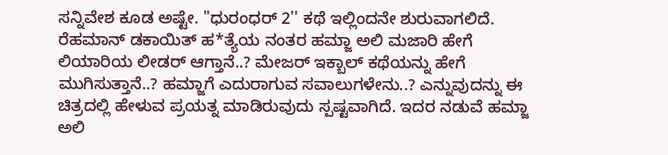ಸನ್ನಿವೇಶ ಕೂಡ ಅಷ್ಟೇ. ''ಧುರಂಧರ್ 2'' ಕಥೆ ಇಲ್ಲಿಂದನೇ ಶುರುವಾಗಲಿದೆ.
ರೆಹಮಾನ್ ಡಕಾಯಿತ್ ಹ*ತ್ಯೆಯ ನಂತರ ಹಮ್ಜಾ ಅಲಿ ಮಜಾರಿ ಹೇಗೆ ಲಿಯಾರಿಯ ಲೀಡರ್ ಆಗ್ತಾನೆ..? ಮೇಜರ್ ಇಕ್ಬಾಲ್ ಕಥೆಯನ್ನು ಹೇಗೆ ಮುಗಿಸುತ್ತಾನೆ..? ಹಮ್ಜಾಗೆ ಎದುರಾಗುವ ಸವಾಲುಗಳೇನು..? ಎನ್ನುವುದನ್ನು ಈ ಚಿತ್ರದಲ್ಲಿ ಹೇಳುವ ಪ್ರಯತ್ನ ಮಾಡಿರುವುದು ಸ್ಪಷ್ಟವಾಗಿದೆ. ಇದರ ನಡುವೆ ಹಮ್ಜಾ ಅಲಿ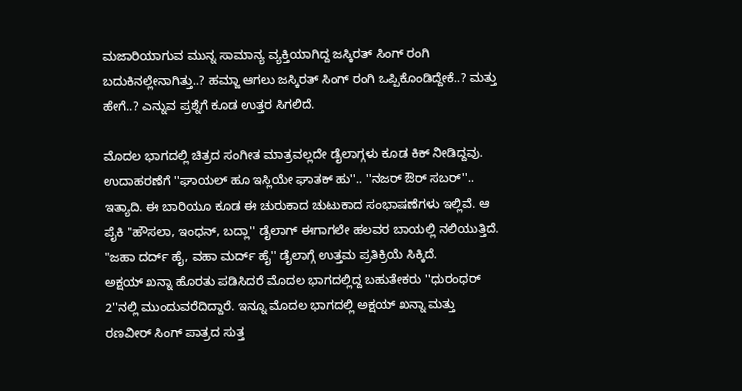ಮಜಾರಿಯಾಗುವ ಮುನ್ನ ಸಾಮಾನ್ಯ ವ್ಯಕ್ತಿಯಾಗಿದ್ದ ಜಸ್ಕಿರತ್ ಸಿಂಗ್ ರಂಗಿ ಬದುಕಿನಲ್ಲೇನಾಗಿತ್ತು..? ಹಮ್ಜಾ ಆಗಲು ಜಸ್ಕಿರತ್ ಸಿಂಗ್ ರಂಗಿ ಒಪ್ಪಿಕೊಂಡಿದ್ದೇಕೆ..? ಮತ್ತು ಹೇಗೆ..? ಎನ್ನುವ ಪ್ರಶ್ನೆಗೆ ಕೂಡ ಉತ್ತರ ಸಿಗಲಿದೆ.

ಮೊದಲ ಭಾಗದಲ್ಲಿ ಚಿತ್ರದ ಸಂಗೀತ ಮಾತ್ರವಲ್ಲದೇ ಡೈಲಾಗ್ಗಳು ಕೂಡ ಕಿಕ್ ನೀಡಿದ್ದವು. ಉದಾಹರಣೆಗೆ ''ಘಾಯಲ್ ಹೂ ಇಸ್ಲಿಯೇ ಘಾತಕ್ ಹು''.. ''ನಜರ್ ಔರ್ ಸಬರ್''.. ಇತ್ಯಾದಿ. ಈ ಬಾರಿಯೂ ಕೂಡ ಈ ಚುರುಕಾದ ಚುಟುಕಾದ ಸಂಭಾಷಣೆಗಳು ಇಲ್ಲಿವೆ. ಆ ಪೈಕಿ ''ಹೌಸಲಾ, ಇಂಧನ್, ಬದ್ಲಾ'' ಡೈಲಾಗ್ ಈಗಾಗಲೇ ಹಲವರ ಬಾಯಲ್ಲಿ ನಲಿಯುತ್ತಿದೆ. "ಜಹಾ ದರ್ದ್ ಹೈ, ವಹಾ ಮರ್ದ್ ಹೈ'' ಡೈಲಾಗ್ಗೆ ಉತ್ತಮ ಪ್ರತಿಕ್ರಿಯೆ ಸಿಕ್ಕಿದೆ.
ಅಕ್ಷಯ್ ಖನ್ನಾ ಹೊರತು ಪಡಿಸಿದರೆ ಮೊದಲ ಭಾಗದಲ್ಲಿದ್ದ ಬಹುತೇಕರು ''ಧುರಂಧರ್ 2''ನಲ್ಲಿ ಮುಂದುವರೆದಿದ್ದಾರೆ. ಇನ್ನೂ ಮೊದಲ ಭಾಗದಲ್ಲಿ ಅಕ್ಷಯ್ ಖನ್ನಾ ಮತ್ತು ರಣವೀರ್ ಸಿಂಗ್ ಪಾತ್ರದ ಸುತ್ತ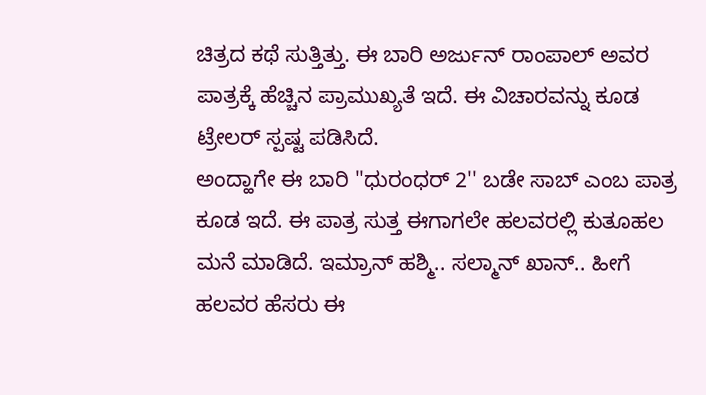ಚಿತ್ರದ ಕಥೆ ಸುತ್ತಿತ್ತು. ಈ ಬಾರಿ ಅರ್ಜುನ್ ರಾಂಪಾಲ್ ಅವರ ಪಾತ್ರಕ್ಕೆ ಹೆಚ್ಚಿನ ಪ್ರಾಮುಖ್ಯತೆ ಇದೆ. ಈ ವಿಚಾರವನ್ನು ಕೂಡ ಟ್ರೇಲರ್ ಸ್ಪಷ್ಟ ಪಡಿಸಿದೆ.
ಅಂದ್ಹಾಗೇ ಈ ಬಾರಿ ''ಧುರಂಧರ್ 2'' ಬಡೇ ಸಾಬ್ ಎಂಬ ಪಾತ್ರ ಕೂಡ ಇದೆ. ಈ ಪಾತ್ರ ಸುತ್ತ ಈಗಾಗಲೇ ಹಲವರಲ್ಲಿ ಕುತೂಹಲ ಮನೆ ಮಾಡಿದೆ. ಇಮ್ರಾನ್ ಹಶ್ಮಿ.. ಸಲ್ಮಾನ್ ಖಾನ್.. ಹೀಗೆ ಹಲವರ ಹೆಸರು ಈ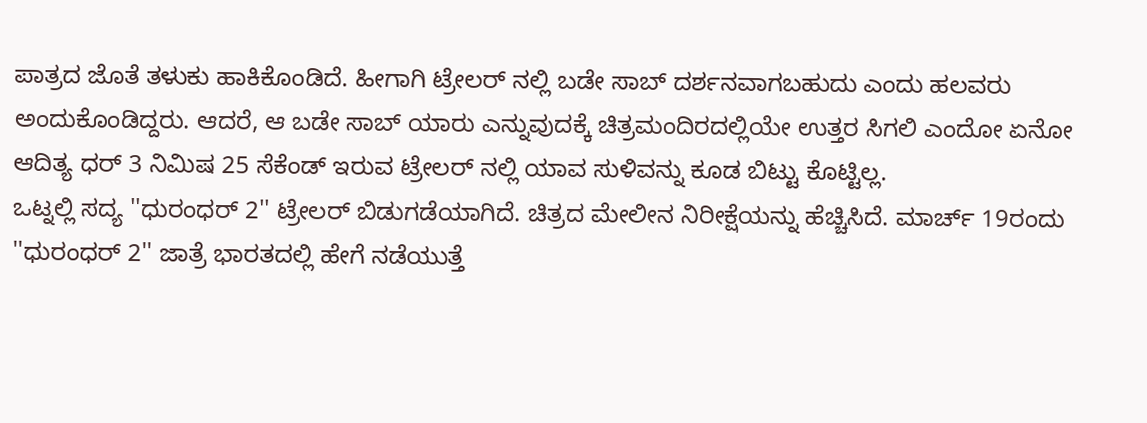ಪಾತ್ರದ ಜೊತೆ ತಳುಕು ಹಾಕಿಕೊಂಡಿದೆ. ಹೀಗಾಗಿ ಟ್ರೇಲರ್ ನಲ್ಲಿ ಬಡೇ ಸಾಬ್ ದರ್ಶನವಾಗಬಹುದು ಎಂದು ಹಲವರು ಅಂದುಕೊಂಡಿದ್ದರು. ಆದರೆ, ಆ ಬಡೇ ಸಾಬ್ ಯಾರು ಎನ್ನುವುದಕ್ಕೆ ಚಿತ್ರಮಂದಿರದಲ್ಲಿಯೇ ಉತ್ತರ ಸಿಗಲಿ ಎಂದೋ ಏನೋ ಆದಿತ್ಯ ಧರ್ 3 ನಿಮಿಷ 25 ಸೆಕೆಂಡ್ ಇರುವ ಟ್ರೇಲರ್ ನಲ್ಲಿ ಯಾವ ಸುಳಿವನ್ನು ಕೂಡ ಬಿಟ್ಟು ಕೊಟ್ಟಿಲ್ಲ.
ಒಟ್ನಲ್ಲಿ ಸದ್ಯ ''ಧುರಂಧರ್ 2'' ಟ್ರೇಲರ್ ಬಿಡುಗಡೆಯಾಗಿದೆ. ಚಿತ್ರದ ಮೇಲೀನ ನಿರೀಕ್ಷೆಯನ್ನು ಹೆಚ್ಚಿಸಿದೆ. ಮಾರ್ಚ್ 19ರಂದು ''ಧುರಂಧರ್ 2'' ಜಾತ್ರೆ ಭಾರತದಲ್ಲಿ ಹೇಗೆ ನಡೆಯುತ್ತೆ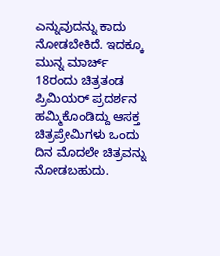ಎನ್ನುವುದನ್ನು ಕಾದು ನೋಡಬೇಕಿದೆ. ಇದಕ್ಕೂ ಮುನ್ನ ಮಾರ್ಚ್ 18ರಂದು ಚಿತ್ರತಂಡ ಪ್ರಿಮಿಯರ್ ಪ್ರದರ್ಶನ ಹಮ್ಮಿಕೊಂಡಿದ್ದು ಆಸಕ್ತ ಚಿತ್ರಪ್ರೇಮಿಗಳು ಒಂದು ದಿನ ಮೊದಲೇ ಚಿತ್ರವನ್ನು ನೋಡಬಹುದು.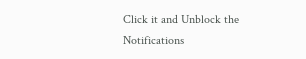Click it and Unblock the Notifications